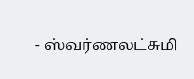- ஸ்வர்ணலட்சுமி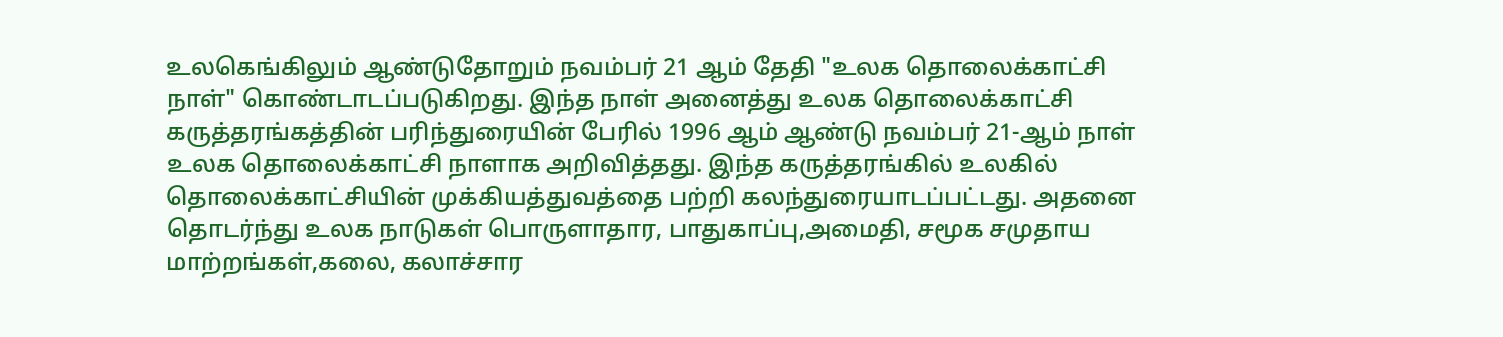உலகெங்கிலும் ஆண்டுதோறும் நவம்பர் 21 ஆம் தேதி "உலக தொலைக்காட்சி நாள்" கொண்டாடப்படுகிறது. இந்த நாள் அனைத்து உலக தொலைக்காட்சி கருத்தரங்கத்தின் பரிந்துரையின் பேரில் 1996 ஆம் ஆண்டு நவம்பர் 21-ஆம் நாள் உலக தொலைக்காட்சி நாளாக அறிவித்தது. இந்த கருத்தரங்கில் உலகில் தொலைக்காட்சியின் முக்கியத்துவத்தை பற்றி கலந்துரையாடப்பட்டது. அதனை தொடர்ந்து உலக நாடுகள் பொருளாதார, பாதுகாப்பு,அமைதி, சமூக சமுதாய மாற்றங்கள்,கலை, கலாச்சார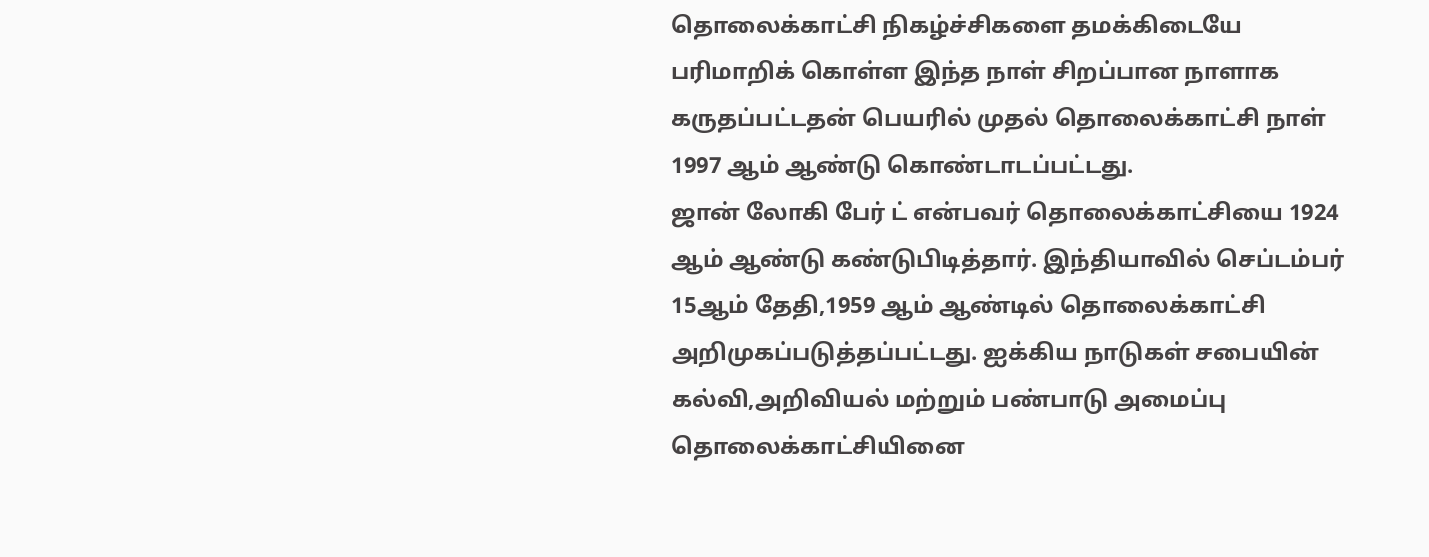தொலைக்காட்சி நிகழ்ச்சிகளை தமக்கிடையே பரிமாறிக் கொள்ள இந்த நாள் சிறப்பான நாளாக கருதப்பட்டதன் பெயரில் முதல் தொலைக்காட்சி நாள் 1997 ஆம் ஆண்டு கொண்டாடப்பட்டது.
ஜான் லோகி பேர் ட் என்பவர் தொலைக்காட்சியை 1924 ஆம் ஆண்டு கண்டுபிடித்தார். இந்தியாவில் செப்டம்பர் 15ஆம் தேதி,1959 ஆம் ஆண்டில் தொலைக்காட்சி அறிமுகப்படுத்தப்பட்டது. ஐக்கிய நாடுகள் சபையின் கல்வி,அறிவியல் மற்றும் பண்பாடு அமைப்பு தொலைக்காட்சியினை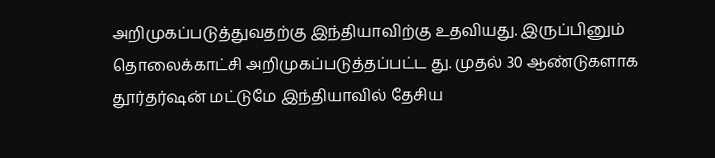அறிமுகப்படுத்துவதற்கு இந்தியாவிற்கு உதவியது. இருப்பினும் தொலைக்காட்சி அறிமுகப்படுத்தப்பட்ட து. முதல் 30 ஆண்டுகளாக தூர்தர்ஷன் மட்டுமே இந்தியாவில் தேசிய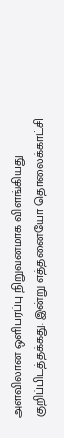அளவிலான ஒளிபரப்பு நிறுவனமாக விளங்கியது குறிப்பிடத்தக்கது. இன்று எத்தனையோ தொலைக்காட்சி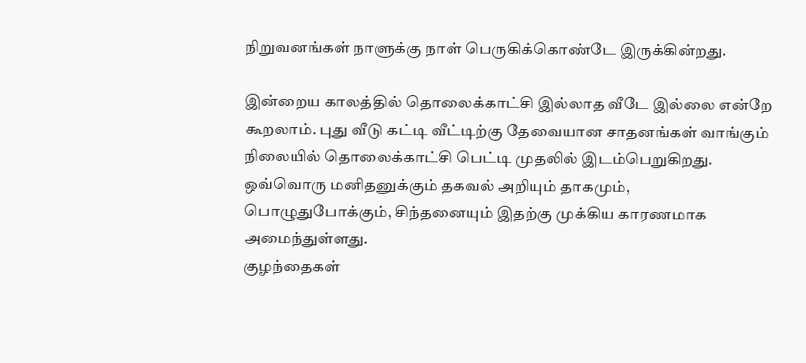நிறுவனங்கள் நாளுக்கு நாள் பெருகிக்கொண்டே இருக்கின்றது.

இன்றைய காலத்தில் தொலைக்காட்சி இல்லாத வீடே இல்லை என்றே கூறலாம். புது வீடு கட்டி வீட்டிற்கு தேவையான சாதனங்கள் வாங்கும் நிலையில் தொலைக்காட்சி பெட்டி முதலில் இடம்பெறுகிறது. ஒவ்வொரு மனிதனுக்கும் தகவல் அறியும் தாகமும், பொழுதுபோக்கும், சிந்தனையும் இதற்கு முக்கிய காரணமாக அமைந்துள்ளது.
குழந்தைகள்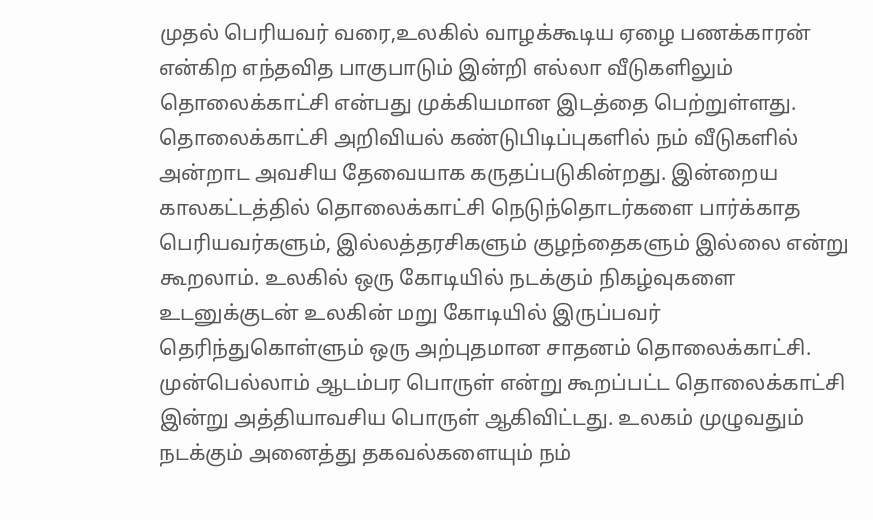முதல் பெரியவர் வரை,உலகில் வாழக்கூடிய ஏழை பணக்காரன் என்கிற எந்தவித பாகுபாடும் இன்றி எல்லா வீடுகளிலும் தொலைக்காட்சி என்பது முக்கியமான இடத்தை பெற்றுள்ளது. தொலைக்காட்சி அறிவியல் கண்டுபிடிப்புகளில் நம் வீடுகளில் அன்றாட அவசிய தேவையாக கருதப்படுகின்றது. இன்றைய காலகட்டத்தில் தொலைக்காட்சி நெடுந்தொடர்களை பார்க்காத பெரியவர்களும், இல்லத்தரசிகளும் குழந்தைகளும் இல்லை என்று கூறலாம். உலகில் ஒரு கோடியில் நடக்கும் நிகழ்வுகளை உடனுக்குடன் உலகின் மறு கோடியில் இருப்பவர் தெரிந்துகொள்ளும் ஒரு அற்புதமான சாதனம் தொலைக்காட்சி.
முன்பெல்லாம் ஆடம்பர பொருள் என்று கூறப்பட்ட தொலைக்காட்சி இன்று அத்தியாவசிய பொருள் ஆகிவிட்டது. உலகம் முழுவதும் நடக்கும் அனைத்து தகவல்களையும் நம்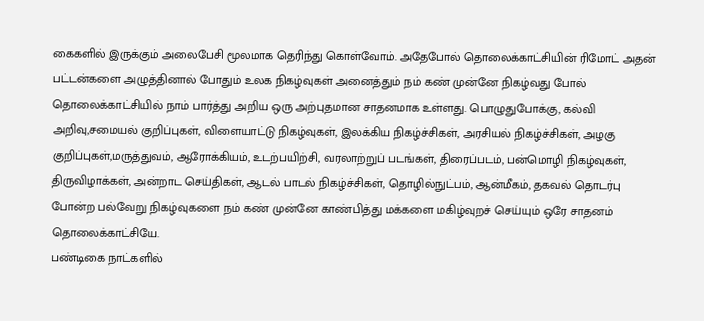கைகளில் இருக்கும் அலைபேசி மூலமாக தெரிந்து கொள்வோம். அதேபோல் தொலைக்காட்சியின் ரிமோட் அதன் பட்டன்களை அழுத்தினால் போதும் உலக நிகழ்வுகள் அனைத்தும் நம் கண் முன்னே நிகழ்வது போல் தொலைக்காட்சியில் நாம் பார்த்து அறிய ஒரு அற்புதமான சாதனமாக உள்ளது. பொழுதுபோக்கு, கல்வி அறிவு,சமையல் குறிப்புகள், விளையாட்டு நிகழ்வுகள், இலக்கிய நிகழ்ச்சிகள், அரசியல் நிகழ்ச்சிகள், அழகு குறிப்புகள்,மருத்துவம், ஆரோக்கியம், உடற்பயிற்சி, வரலாற்றுப் படங்கள், திரைப்படம், பன்மொழி நிகழ்வுகள், திருவிழாக்கள், அன்றாட செய்திகள், ஆடல் பாடல் நிகழ்ச்சிகள், தொழில்நுட்பம், ஆன்மீகம், தகவல் தொடர்பு போன்ற பல்வேறு நிகழ்வுகளை நம் கண் முன்னே காண்பித்து மக்களை மகிழ்வுறச் செய்யும் ஒரே சாதனம் தொலைக்காட்சியே.
பண்டிகை நாட்களில்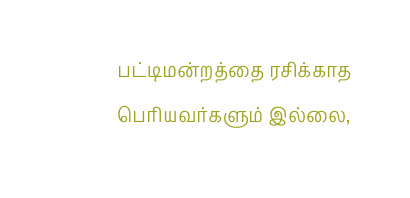பட்டிமன்றத்தை ரசிக்காத பெரியவர்களும் இல்லை,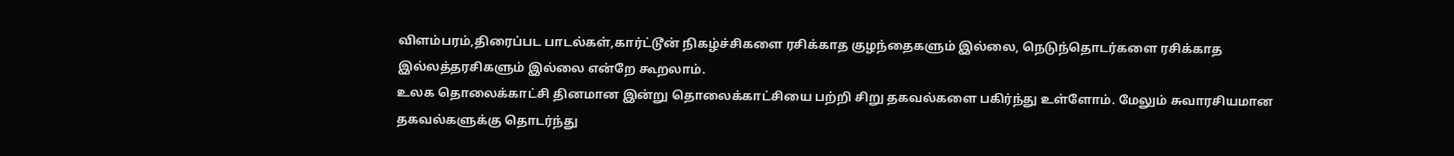விளம்பரம்,திரைப்பட பாடல்கள்,கார்ட்டூன் நிகழ்ச்சிகளை ரசிக்காத குழந்தைகளும் இல்லை, நெடுந்தொடர்களை ரசிக்காத இல்லத்தரசிகளும் இல்லை என்றே கூறலாம்.
உலக தொலைக்காட்சி தினமான இன்று தொலைக்காட்சியை பற்றி சிறு தகவல்களை பகிர்ந்து உள்ளோம். மேலும் சுவாரசியமான தகவல்களுக்கு தொடர்ந்து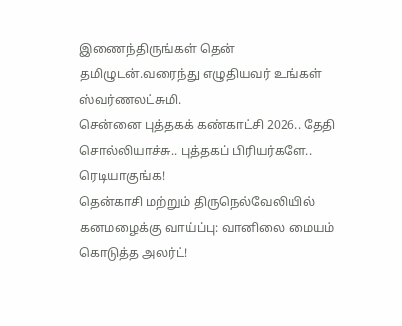இணைந்திருங்கள் தென் தமிழுடன்.வரைந்து எழுதியவர் உங்கள் ஸ்வர்ணலட்சுமி.
சென்னை புத்தகக் கண்காட்சி 2026.. தேதி சொல்லியாச்சு.. புத்தகப் பிரியர்களே.. ரெடியாகுங்க!
தென்காசி மற்றும் திருநெல்வேலியில் கனமழைக்கு வாய்ப்பு: வானிலை மையம் கொடுத்த அலர்ட்!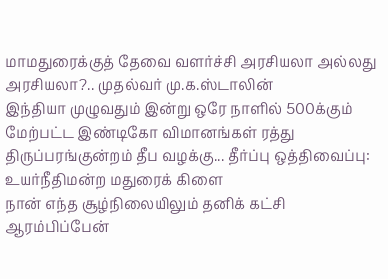மாமதுரைக்குத் தேவை வளர்ச்சி அரசியலா அல்லது அரசியலா?.. முதல்வர் மு.க.ஸ்டாலின்
இந்தியா முழுவதும் இன்று ஒரே நாளில் 500க்கும் மேற்பட்ட இண்டிகோ விமானங்கள் ரத்து
திருப்பரங்குன்றம் தீப வழக்கு... தீர்ப்பு ஒத்திவைப்பு: உயர்நீதிமன்ற மதுரைக் கிளை
நான் எந்த சூழ்நிலையிலும் தனிக் கட்சி ஆரம்பிப்பேன்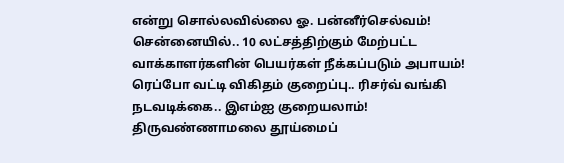என்று சொல்லவில்லை ஓ. பன்னீர்செல்வம்!
சென்னையில்.. 10 லட்சத்திற்கும் மேற்பட்ட வாக்காளர்களின் பெயர்கள் நீக்கப்படும் அபாயம்!
ரெப்போ வட்டி விகிதம் குறைப்பு.. ரிசர்வ் வங்கி நடவடிக்கை.. இஎம்ஐ குறையலாம்!
திருவண்ணாமலை தூய்மைப்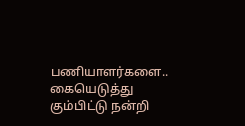பணியாளர்களை.. கையெடுத்து கும்பிட்டு நன்றி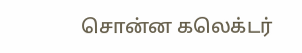சொன்ன கலெக்டர்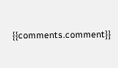{{comments.comment}}